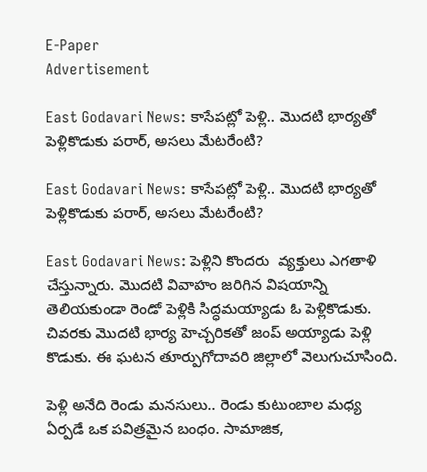E-Paper
Advertisement

East Godavari News: కాసేపట్లో పెళ్లి.. మొదటి భార్యతో పెళ్లికొడుకు పరార్‌, అసలు మేటరేంటి?

East Godavari News: కాసేపట్లో పెళ్లి.. మొదటి భార్యతో పెళ్లికొడుకు పరార్‌, అసలు మేటరేంటి?

East Godavari News: పెళ్లిని కొందరు  వ్యక్తులు ఎగతాళి చేస్తున్నారు. మొదటి వివాహం జరిగిన విషయాన్ని తెలియకుండా రెండో పెళ్లికి సిద్ధమయ్యాడు ఓ పెళ్లికొడుకు. చివరకు మొదటి భార్య హెచ్చరికతో జంప్ అయ్యాడు పెళ్లి కొడుకు. ఈ ఘటన తూర్పుగోదావరి జిల్లాలో వెలుగుచూసింది.

పెళ్లి అనేది రెండు మనసులు.. రెండు కుటుంబాల మధ్య ఏర్పడే ఒక పవిత్రమైన బంధం. సామాజిక,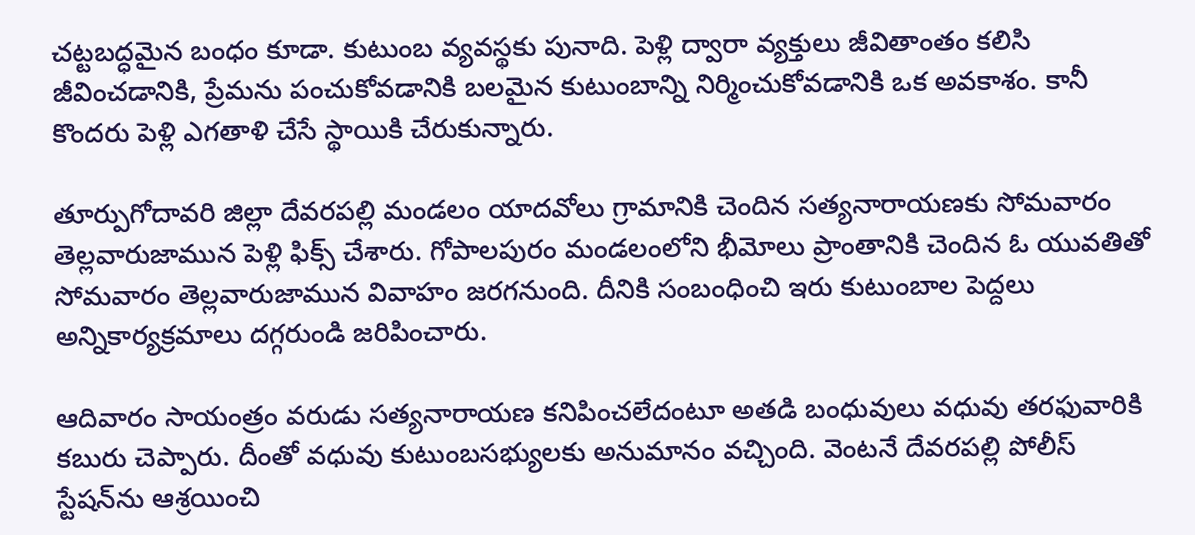చట్టబద్ధమైన బంధం కూడా. కుటుంబ వ్యవస్థకు పునాది. పెళ్లి ద్వారా వ్యక్తులు జీవితాంతం కలిసి జీవించడానికి, ప్రేమను పంచుకోవడానికి బలమైన కుటుంబాన్ని నిర్మించుకోవడానికి ఒక అవకాశం. కానీ కొందరు పెళ్లి ఎగతాళి చేసే స్థాయికి చేరుకున్నారు.

తూర్పుగోదావరి జిల్లా దేవరపల్లి మండలం యాదవోలు గ్రామానికి చెందిన సత్యనారాయణకు సోమవారం తెల్లవారుజామున పెళ్లి ఫిక్స్ చేశారు. గోపాలపురం మండలంలోని భీమోలు ప్రాంతానికి చెందిన ఓ యువతితో సోమవారం తెల్లవారుజామున వివాహం జరగనుంది. దీనికి సంబంధించి ఇరు కుటుంబాల పెద్దలు అన్నికార్యక్రమాలు దగ్గరుండి జరిపించారు.

ఆదివారం సాయంత్రం వరుడు సత్యనారాయణ కనిపించలేదంటూ అతడి బంధువులు వధువు తరఫువారికి కబురు చెప్పారు. దీంతో వధువు కుటుంబసభ్యులకు అనుమానం వచ్చింది. వెంటనే దేవరపల్లి పోలీస్ స్టేషన్‌ను ఆశ్రయించి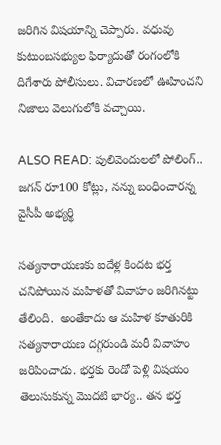జరిగిన విషయాన్ని చెప్పారు. వధువు కుటుంబసభ్యుల ఫిర్యాదుతో రంగంలోకి దిగేశారు పోలీసులు. విచారణలో ఊహించని నిజాలు వెలుగులోకి వచ్చాయి.

ALSO READ: పులివెందులలో పోలింగ్.. జగన్ రూ100 కోట్లు, నన్ను బంధించారన్న వైసీపీ అభ్యర్థి

సత్యనారాయణకు ఐదేళ్ల కిందట భర్త చనిపోయిన మహిళతో వివాహం జరిగినట్టు తేలింది.  అంతేకాదు ఆ మహిళ కూతురికి సత్యనారాయణ దగ్గరుండి మరీ వివాహం జరిపించాడు. భర్తకు రెండో పెళ్లి విషయం తెలుసుకున్న మొదటి భార్య.. తన భర్త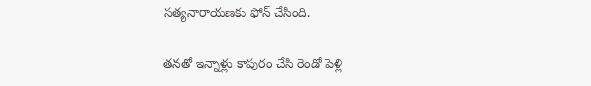సత్యనారాయణకు ఫోన్ చేసింది.

తనతో ఇన్నాళ్లు కాపురం చేసి రెండో పెళ్లి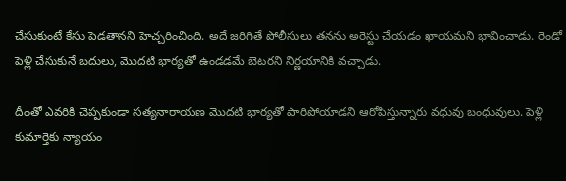చేసుకుంటే కేసు పెడతానని హెచ్చరించింది. అదే జరిగితే పోలీసులు తనను అరెస్టు చేయడం ఖాయమని భావించాడు. రెండో పెళ్లి చేసుకునే బదులు, మొదటి భార్యతో ఉండడమే బెటరని నిర్ణయానికి వచ్చాడు.

దీంతో ఎవరికి చెప్పకుండా సత్యనారాయణ మొదటి భార్యతో పారిపోయాడని ఆరోపిస్తున్నారు వధువు బంధువులు. పెళ్లి కుమార్తెకు న్యాయం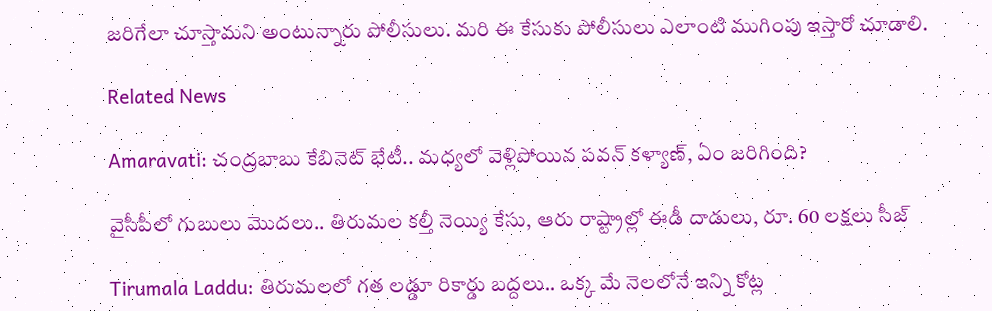జరిగేలా చూస్తామని అంటున్నారు పోలీసులు. మరి ఈ కేసుకు పోలీసులు ఎలాంటి ముగింపు ఇస్తారో చూడాలి.

Related News

Amaravati: చంద్రబాబు కేబినెట్ భేటీ.. మధ్యలో వెళ్లిపోయిన పవన్ కళ్యాణ్, ఏం జరిగింది?

వైసీపీలో గుబులు మొదలు.. తిరుమల కల్తీ నెయ్యి కేసు, ఆరు రాష్ట్రాల్లో ఈడీ దాడులు, రూ. 60 లక్షలు సీజ్

Tirumala Laddu: తిరుమలలో గత లడ్డూ రికార్డు బద్దలు.. ఒక్క మే నెలలోనే ఇన్ని కోట్ల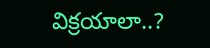విక్రయాలా..?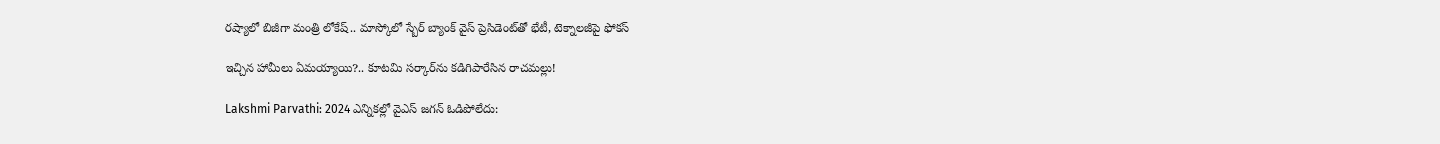రష్యాలో బిజీగా మంత్రి లోకేష్.. మాస్కోలో స్బేర్‌ బ్యాంక్ వైస్ ప్రెసిడెంట్‌తో భేటీ, టెక్నాలజీపై ఫోకస్

ఇచ్చిన హామీలు ఏమయ్యాయి?.. కూటమి సర్కార్‌ను కడిగిపారేసిన రాచమల్లు!

Lakshmi Parvathi: 2024 ఎన్నికల్లో వైఎస్ జగన్ ఓడిపోలేదు: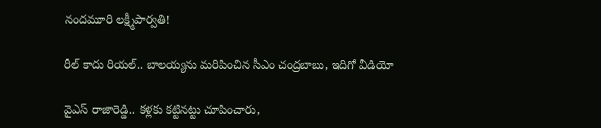నందమూరి లక్ష్మీపార్వతి!

రీల్ కాదు రియల్.. బాలయ్యను మరిపించిన సీఎం చంద్రబాబు, ఇదిగో వీడియో

వైఎస్ రాజారెడ్డి.. కళ్లకు కట్టినట్టు చూపించారు,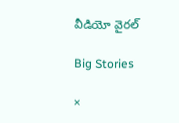వీడియో వైరల్

Big Stories

×